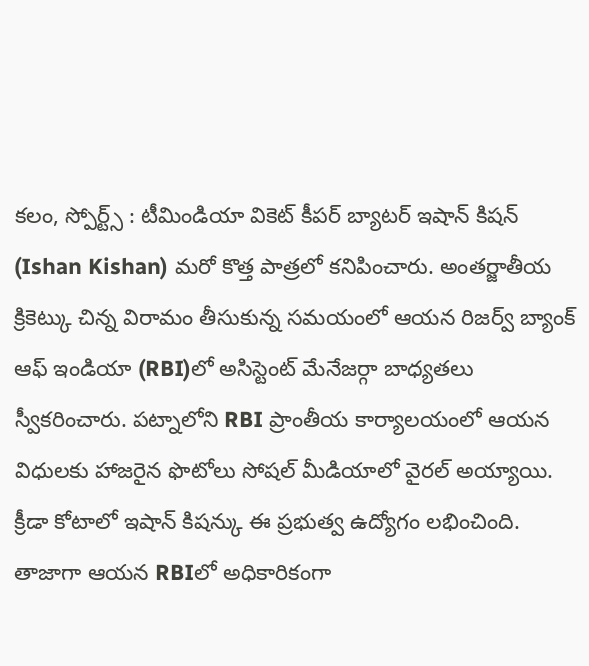కలం, స్పోర్ట్స్ : టీమిండియా వికెట్ కీపర్ బ్యాటర్ ఇషాన్ కిషన్ (Ishan Kishan) మరో కొత్త పాత్రలో కనిపించారు. అంతర్జాతీయ క్రికెట్కు చిన్న విరామం తీసుకున్న సమయంలో ఆయన రిజర్వ్ బ్యాంక్ ఆఫ్ ఇండియా (RBI)లో అసిస్టెంట్ మేనేజర్గా బాధ్యతలు స్వీకరించారు. పట్నాలోని RBI ప్రాంతీయ కార్యాలయంలో ఆయన విధులకు హాజరైన ఫొటోలు సోషల్ మీడియాలో వైరల్ అయ్యాయి. క్రీడా కోటాలో ఇషాన్ కిషన్కు ఈ ప్రభుత్వ ఉద్యోగం లభించింది. తాజాగా ఆయన RBIలో అధికారికంగా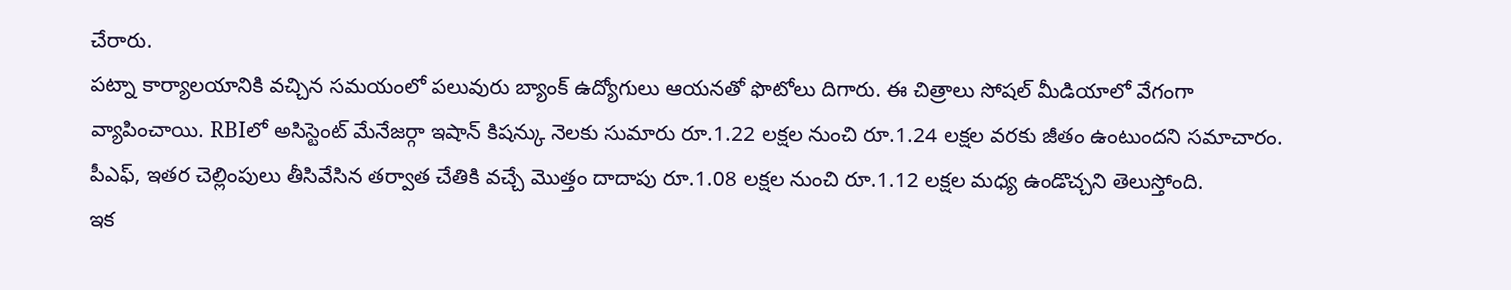చేరారు.
పట్నా కార్యాలయానికి వచ్చిన సమయంలో పలువురు బ్యాంక్ ఉద్యోగులు ఆయనతో ఫొటోలు దిగారు. ఈ చిత్రాలు సోషల్ మీడియాలో వేగంగా వ్యాపించాయి. RBIలో అసిస్టెంట్ మేనేజర్గా ఇషాన్ కిషన్కు నెలకు సుమారు రూ.1.22 లక్షల నుంచి రూ.1.24 లక్షల వరకు జీతం ఉంటుందని సమాచారం. పీఎఫ్, ఇతర చెల్లింపులు తీసివేసిన తర్వాత చేతికి వచ్చే మొత్తం దాదాపు రూ.1.08 లక్షల నుంచి రూ.1.12 లక్షల మధ్య ఉండొచ్చని తెలుస్తోంది.
ఇక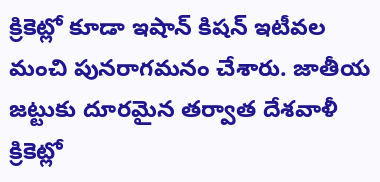క్రికెట్లో కూడా ఇషాన్ కిషన్ ఇటీవల మంచి పునరాగమనం చేశారు. జాతీయ జట్టుకు దూరమైన తర్వాత దేశవాళీ క్రికెట్లో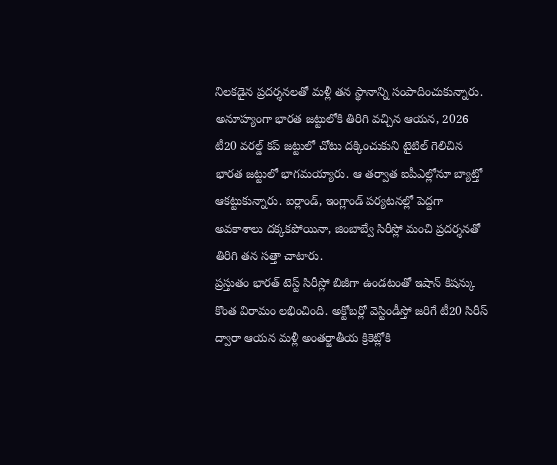నిలకడైన ప్రదర్శనలతో మళ్లీ తన స్థానాన్ని సంపాదించుకున్నారు. అనూహ్యంగా భారత జట్టులోకి తిరిగి వచ్చిన ఆయన, 2026 టీ20 వరల్డ్ కప్ జట్టులో చోటు దక్కించుకుని టైటిల్ గెలిచిన భారత జట్టులో భాగమయ్యారు. ఆ తర్వాత ఐపీఎల్లోనూ బ్యాట్తో ఆకట్టుకున్నారు. ఐర్లాండ్, ఇంగ్లాండ్ పర్యటనల్లో పెద్దగా అవకాశాలు దక్కకపోయినా, జింబాబ్వే సిరీస్లో మంచి ప్రదర్శనతో తిరిగి తన సత్తా చాటారు.
ప్రస్తుతం భారత్ టెస్ట్ సిరీస్లో బిజీగా ఉండటంతో ఇషాన్ కిషన్కు కొంత విరామం లభించింది. అక్టోబర్లో వెస్టిండీస్తో జరిగే టీ20 సిరీస్ ద్వారా ఆయన మళ్లీ అంతర్జాతీయ క్రికెట్లోకి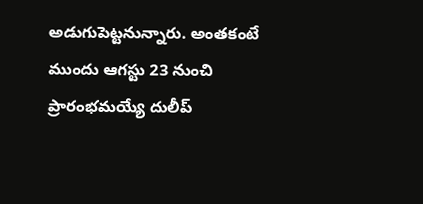అడుగుపెట్టనున్నారు. అంతకంటే ముందు ఆగస్టు 23 నుంచి ప్రారంభమయ్యే దులీప్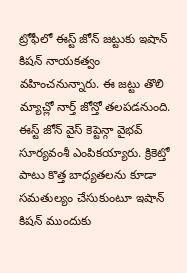ట్రోఫీలో ఈస్ట్ జోన్ జట్టుకు ఇషాన్ కిషన్ నాయకత్వం వహించనున్నారు. ఈ జట్టు తొలి మ్యాచ్లో నార్త్ జోన్తో తలపడనుంది. ఈస్ట్ జోన్ వైస్ కెప్టెన్గా వైభవ్ సూర్యవంశీ ఎంపికయ్యారు. క్రికెట్తో పాటు కొత్త బాధ్యతలను కూడా సమతుల్యం చేసుకుంటూ ఇషాన్ కిషన్ ముందుకు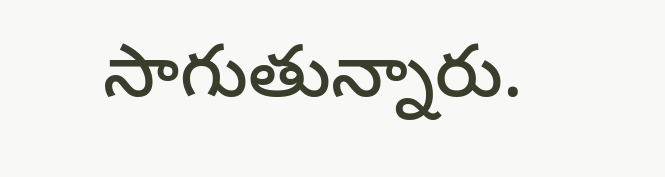సాగుతున్నారు.